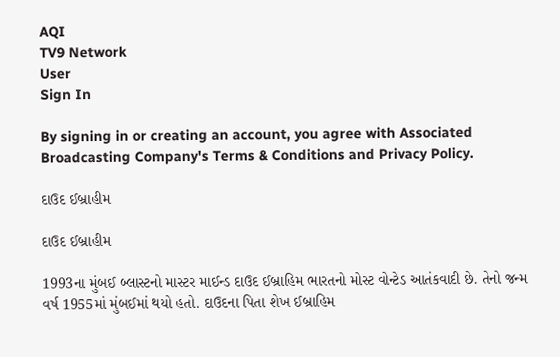AQI
TV9 Network
User
Sign In

By signing in or creating an account, you agree with Associated Broadcasting Company's Terms & Conditions and Privacy Policy.

દાઉદ ઈબ્રાહીમ

દાઉદ ઈબ્રાહીમ

1993ના મુંબઈ બ્લાસ્ટનો માસ્ટર માઈન્ડ દાઉદ ઈબ્રાહિમ ભારતનો મોસ્ટ વોન્ટેડ આતંકવાદી છે. તેનો જન્મ વર્ષ 1955માં મુંબઈમાં થયો હતો. દાઉદના પિતા શેખ ઈબ્રાહિમ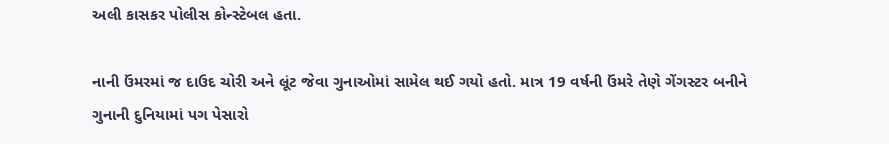અલી કાસકર પોલીસ કોન્સ્ટેબલ હતા.

નાની ઉંમરમાં જ દાઉદ ચોરી અને લૂંટ જેવા ગુનાઓમાં સામેલ થઈ ગયો હતો. માત્ર 19 વર્ષની ઉંમરે તેણે ગેંગસ્ટર બનીને ગુનાની દુનિયામાં પગ પેસારો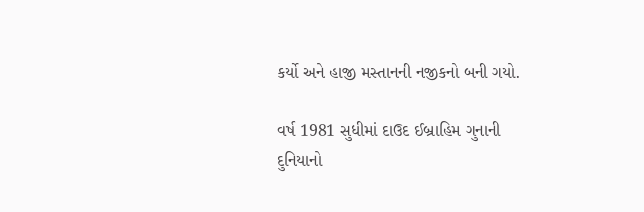કર્યો અને હાજી મસ્તાનની નજીકનો બની ગયો.

વર્ષ 1981 સુધીમાં દાઉદ ઈબ્રાહિમ ગુનાની દુનિયાનો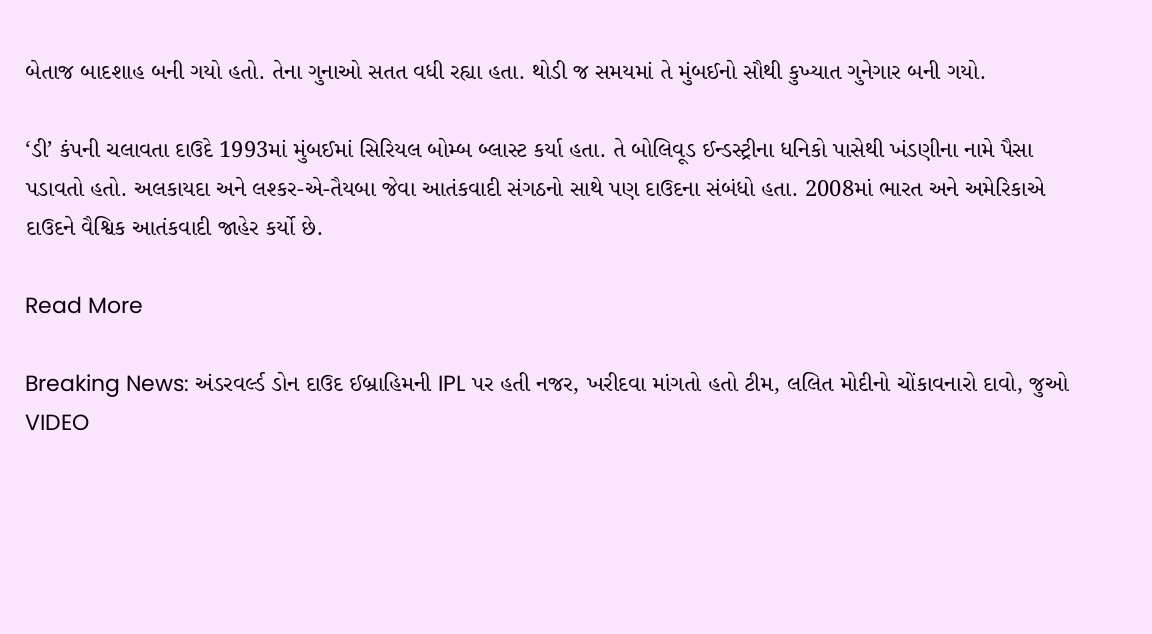બેતાજ બાદશાહ બની ગયો હતો. તેના ગુનાઓ સતત વધી રહ્યા હતા. થોડી જ સમયમાં તે મુંબઈનો સૌથી કુખ્યાત ગુનેગાર બની ગયો.

‘ડી’ કંપની ચલાવતા દાઉદે 1993માં મુંબઈમાં સિરિયલ બોમ્બ બ્લાસ્ટ કર્યા હતા. તે બોલિવૂડ ઈન્ડસ્ટ્રીના ધનિકો પાસેથી ખંડણીના નામે પૈસા પડાવતો હતો. અલકાયદા અને લશ્કર-એ-તૈયબા જેવા આતંકવાદી સંગઠનો સાથે પણ દાઉદના સંબંધો હતા. 2008માં ભારત અને અમેરિકાએ દાઉદને વૈશ્વિક આતંકવાદી જાહેર કર્યો છે.

Read More

Breaking News: અંડરવર્લ્ડ ડોન દાઉદ ઈબ્રાહિમની IPL પર હતી નજર, ખરીદવા માંગતો હતો ટીમ, લલિત મોદીનો ચોંકાવનારો દાવો, જુઓ VIDEO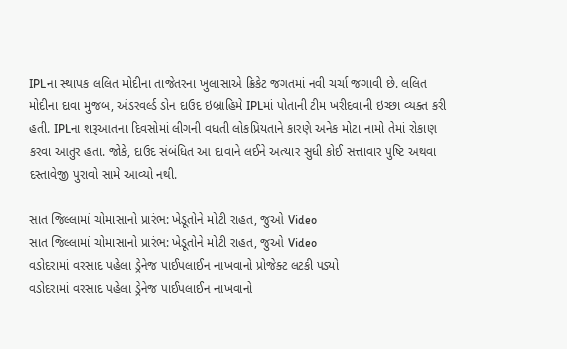IPLના સ્થાપક લલિત મોદીના તાજેતરના ખુલાસાએ ક્રિકેટ જગતમાં નવી ચર્ચા જગાવી છે. લલિત મોદીના દાવા મુજબ, અંડરવર્લ્ડ ડોન દાઉદ ઇબ્રાહિમે IPLમાં પોતાની ટીમ ખરીદવાની ઇચ્છા વ્યક્ત કરી હતી. IPLના શરૂઆતના દિવસોમાં લીગની વધતી લોકપ્રિયતાને કારણે અનેક મોટા નામો તેમાં રોકાણ કરવા આતુર હતા. જોકે, દાઉદ સંબંધિત આ દાવાને લઈને અત્યાર સુધી કોઈ સત્તાવાર પુષ્ટિ અથવા દસ્તાવેજી પુરાવો સામે આવ્યો નથી.

સાત જિલ્લામાં ચોમાસાનો પ્રારંભ: ખેડૂતોને મોટી રાહત, જુઓ Video
સાત જિલ્લામાં ચોમાસાનો પ્રારંભ: ખેડૂતોને મોટી રાહત, જુઓ Video
વડોદરામાં વરસાદ પહેલા ડ્રેનેજ પાઈપલાઈન નાખવાનો પ્રોજેક્ટ લટકી પડ્યો
વડોદરામાં વરસાદ પહેલા ડ્રેનેજ પાઈપલાઈન નાખવાનો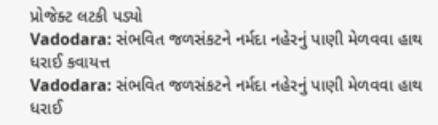પ્રોજેક્ટ લટકી પડ્યો
Vadodara: સંભવિત જળસંકટને નર્મદા નહેરનું પાણી મેળવવા હાથ ધરાઈ કવાયત્ત
Vadodara: સંભવિત જળસંકટને નર્મદા નહેરનું પાણી મેળવવા હાથ ધરાઈ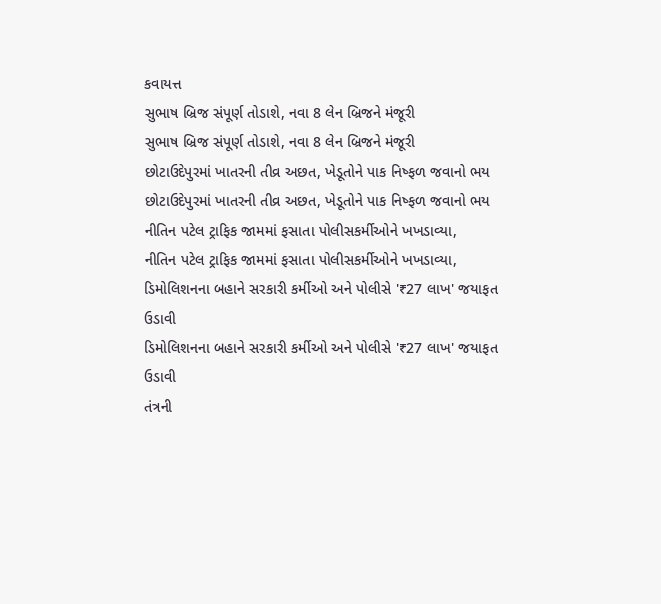કવાયત્ત
સુભાષ બ્રિજ સંપૂર્ણ તોડાશે, નવા 8 લેન બ્રિજને મંજૂરી
સુભાષ બ્રિજ સંપૂર્ણ તોડાશે, નવા 8 લેન બ્રિજને મંજૂરી
છોટાઉદેપુરમાં ખાતરની તીવ્ર અછત, ખેડૂતોને પાક નિષ્ફળ જવાનો ભય
છોટાઉદેપુરમાં ખાતરની તીવ્ર અછત, ખેડૂતોને પાક નિષ્ફળ જવાનો ભય
નીતિન પટેલ ટ્રાફિક જામમાં ફસાતા પોલીસકર્મીઓને ખખડાવ્યા,
નીતિન પટેલ ટ્રાફિક જામમાં ફસાતા પોલીસકર્મીઓને ખખડાવ્યા,
ડિમોલિશનના બહાને સરકારી કર્મીઓ અને પોલીસે '₹27 લાખ' જયાફત ઉડાવી
ડિમોલિશનના બહાને સરકારી કર્મીઓ અને પોલીસે '₹27 લાખ' જયાફત ઉડાવી
તંત્રની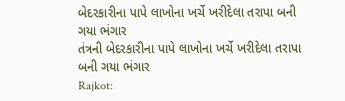બેદરકારીના પાપે લાખોના ખર્ચે ખરીદેલા તરાપા બની ગયા ભંગાર
તંત્રની બેદરકારીના પાપે લાખોના ખર્ચે ખરીદેલા તરાપા બની ગયા ભંગાર
Rajkot: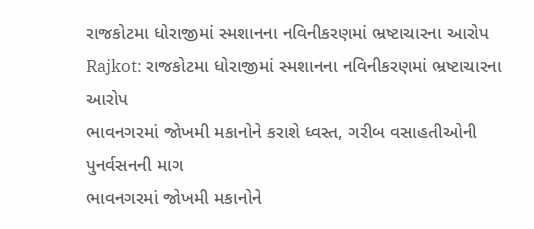રાજકોટમા ધોરાજીમાં સ્મશાનના નવિનીકરણમાં ભ્રષ્ટાચારના આરોપ
Rajkot: રાજકોટમા ધોરાજીમાં સ્મશાનના નવિનીકરણમાં ભ્રષ્ટાચારના આરોપ
ભાવનગરમાં જોખમી મકાનોને કરાશે ધ્વસ્ત, ગરીબ વસાહતીઓની પુનર્વસનની માગ
ભાવનગરમાં જોખમી મકાનોને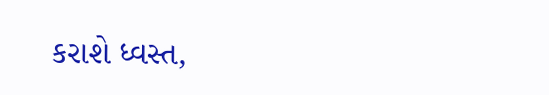કરાશે ધ્વસ્ત,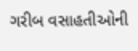ગરીબ વસાહતીઓની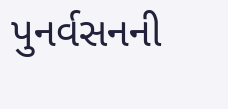પુનર્વસનની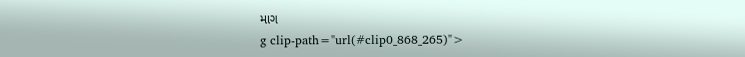માગ
g clip-path="url(#clip0_868_265)">